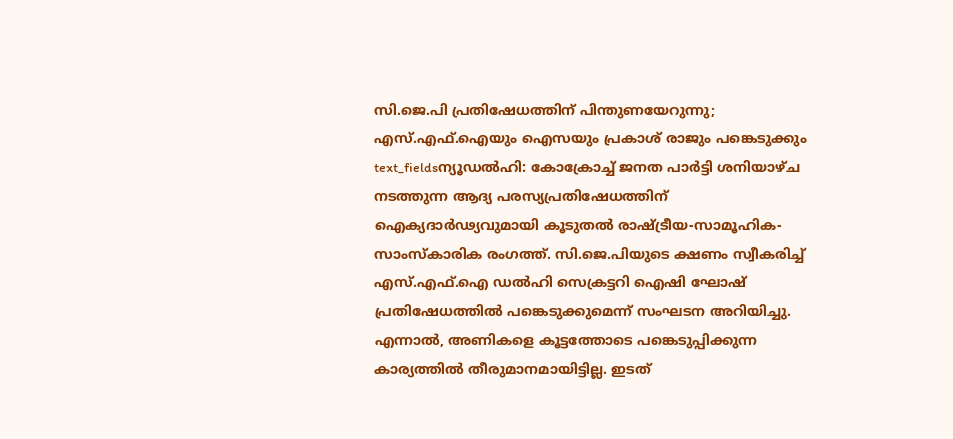സി.ജെ.പി പ്രതിഷേധത്തിന് പിന്തുണയേറുന്നു; എസ്.എഫ്.ഐയും ഐസയും പ്രകാശ് രാജും പങ്കെടുക്കും
text_fieldsന്യൂഡൽഹി: കോക്രോച്ച് ജനത പാർട്ടി ശനിയാഴ്ച നടത്തുന്ന ആദ്യ പരസ്യപ്രതിഷേധത്തിന് ഐക്യദാർഢ്യവുമായി കൂടുതൽ രാഷ്ട്രീയ-സാമൂഹിക-സാംസ്കാരിക രംഗത്ത്. സി.ജെ.പിയുടെ ക്ഷണം സ്വീകരിച്ച് എസ്.എഫ്.ഐ ഡൽഹി സെക്രട്ടറി ഐഷി ഘോഷ് പ്രതിഷേധത്തിൽ പങ്കെടുക്കുമെന്ന് സംഘടന അറിയിച്ചു. എന്നാൽ, അണികളെ കൂട്ടത്തോടെ പങ്കെടുപ്പിക്കുന്ന കാര്യത്തിൽ തീരുമാനമായിട്ടില്ല. ഇടത്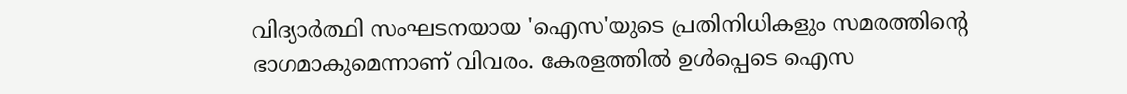വിദ്യാർത്ഥി സംഘടനയായ 'ഐസ'യുടെ പ്രതിനിധികളും സമരത്തിന്റെ ഭാഗമാകുമെന്നാണ് വിവരം. കേരളത്തിൽ ഉൾപ്പെടെ ഐസ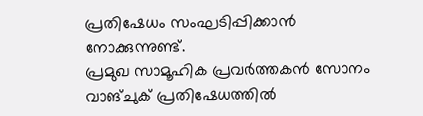പ്രതിഷേധം സംഘടിപ്പിക്കാൻ നോക്കുന്നുണ്ട്.
പ്രമുഖ സാമൂഹിക പ്രവർത്തകൻ സോനം വാങ്ചുക് പ്രതിഷേധത്തിൽ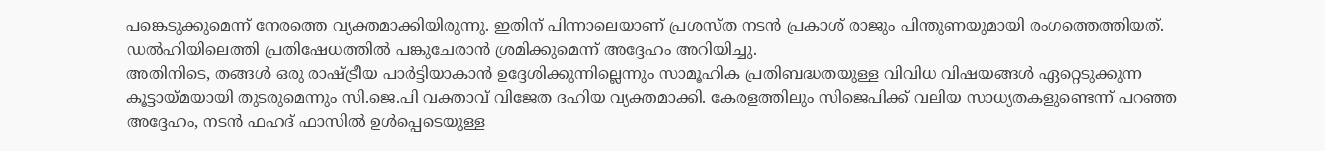പങ്കെടുക്കുമെന്ന് നേരത്തെ വ്യക്തമാക്കിയിരുന്നു. ഇതിന് പിന്നാലെയാണ് പ്രശസ്ത നടൻ പ്രകാശ് രാജും പിന്തുണയുമായി രംഗത്തെത്തിയത്. ഡൽഹിയിലെത്തി പ്രതിഷേധത്തിൽ പങ്കുചേരാൻ ശ്രമിക്കുമെന്ന് അദ്ദേഹം അറിയിച്ചു.
അതിനിടെ, തങ്ങൾ ഒരു രാഷ്ട്രീയ പാർട്ടിയാകാൻ ഉദ്ദേശിക്കുന്നില്ലെന്നും സാമൂഹിക പ്രതിബദ്ധതയുള്ള വിവിധ വിഷയങ്ങൾ ഏറ്റെടുക്കുന്ന കൂട്ടായ്മയായി തുടരുമെന്നും സി.ജെ.പി വക്താവ് വിജേത ദഹിയ വ്യക്തമാക്കി. കേരളത്തിലും സിജെപിക്ക് വലിയ സാധ്യതകളുണ്ടെന്ന് പറഞ്ഞ അദ്ദേഹം, നടൻ ഫഹദ് ഫാസിൽ ഉൾപ്പെടെയുള്ള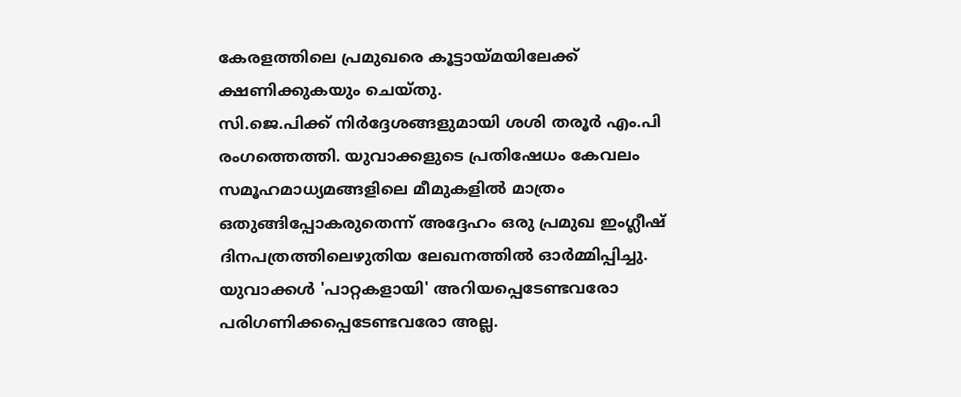കേരളത്തിലെ പ്രമുഖരെ കൂട്ടായ്മയിലേക്ക് ക്ഷണിക്കുകയും ചെയ്തു.
സി.ജെ.പിക്ക് നിർദ്ദേശങ്ങളുമായി ശശി തരൂർ എം.പി രംഗത്തെത്തി. യുവാക്കളുടെ പ്രതിഷേധം കേവലം സമൂഹമാധ്യമങ്ങളിലെ മീമുകളിൽ മാത്രം ഒതുങ്ങിപ്പോകരുതെന്ന് അദ്ദേഹം ഒരു പ്രമുഖ ഇംഗ്ലീഷ് ദിനപത്രത്തിലെഴുതിയ ലേഖനത്തിൽ ഓർമ്മിപ്പിച്ചു. യുവാക്കൾ 'പാറ്റകളായി' അറിയപ്പെടേണ്ടവരോ പരിഗണിക്കപ്പെടേണ്ടവരോ അല്ല.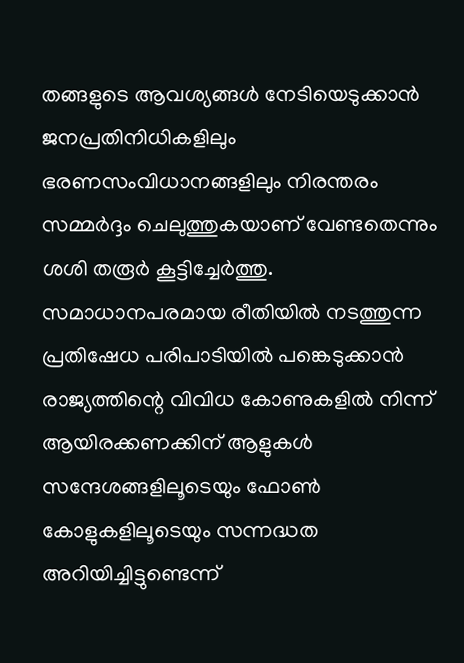തങ്ങളുടെ ആവശ്യങ്ങൾ നേടിയെടുക്കാൻ ജനപ്രതിനിധികളിലും ഭരണസംവിധാനങ്ങളിലും നിരന്തരം സമ്മർദ്ദം ചെലുത്തുകയാണ് വേണ്ടതെന്നും ശശി തരൂർ കൂട്ടിച്ചേർത്തു.
സമാധാനപരമായ രീതിയിൽ നടത്തുന്ന പ്രതിഷേധ പരിപാടിയിൽ പങ്കെടുക്കാൻ രാജ്യത്തിന്റെ വിവിധ കോണുകളിൽ നിന്ന് ആയിരക്കണക്കിന് ആളുകൾ സന്ദേശങ്ങളിലൂടെയും ഫോൺ കോളുകളിലൂടെയും സന്നദ്ധത അറിയിച്ചിട്ടുണ്ടെന്ന്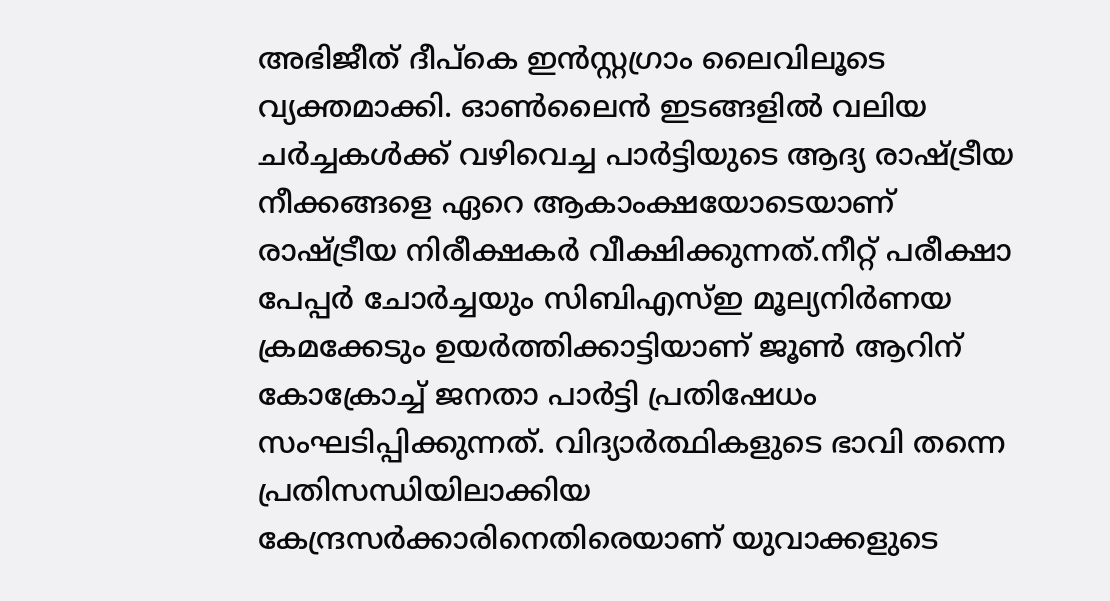അഭിജീത് ദീപ്കെ ഇൻസ്റ്റഗ്രാം ലൈവിലൂടെ വ്യക്തമാക്കി. ഓൺലൈൻ ഇടങ്ങളിൽ വലിയ ചർച്ചകൾക്ക് വഴിവെച്ച പാർട്ടിയുടെ ആദ്യ രാഷ്ട്രീയ നീക്കങ്ങളെ ഏറെ ആകാംക്ഷയോടെയാണ് രാഷ്ട്രീയ നിരീക്ഷകർ വീക്ഷിക്കുന്നത്.നീറ്റ് പരീക്ഷാ പേപ്പർ ചോർച്ചയും സിബിഎസ്ഇ മൂല്യനിർണയ ക്രമക്കേടും ഉയർത്തിക്കാട്ടിയാണ് ജൂൺ ആറിന് കോക്രോച്ച് ജനതാ പാർട്ടി പ്രതിഷേധം സംഘടിപ്പിക്കുന്നത്. വിദ്യാർത്ഥികളുടെ ഭാവി തന്നെ പ്രതിസന്ധിയിലാക്കിയ കേന്ദ്രസർക്കാരിനെതിരെയാണ് യുവാക്കളുടെ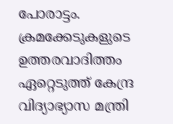പോരാട്ടം. ക്രമക്കേടുകളുടെ ഉത്തരവാദിത്തം ഏറ്റെടുത്ത് കേന്ദ്ര വിദ്യാഭ്യാസ മന്ത്രി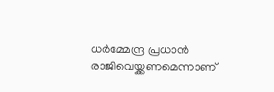ധർമ്മേന്ദ്ര പ്രധാൻ രാജിവെയ്ക്കണമെന്നാണ്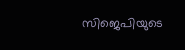സിജെപിയുടെ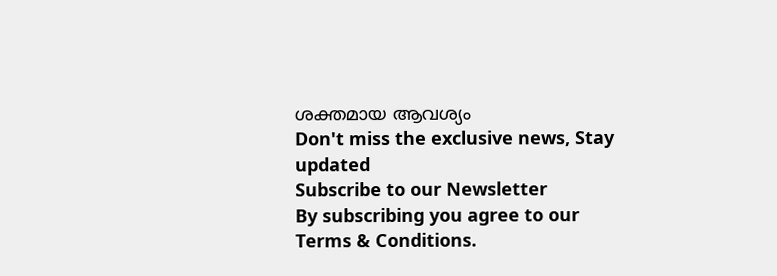ശക്തമായ ആവശ്യം
Don't miss the exclusive news, Stay updated
Subscribe to our Newsletter
By subscribing you agree to our Terms & Conditions.